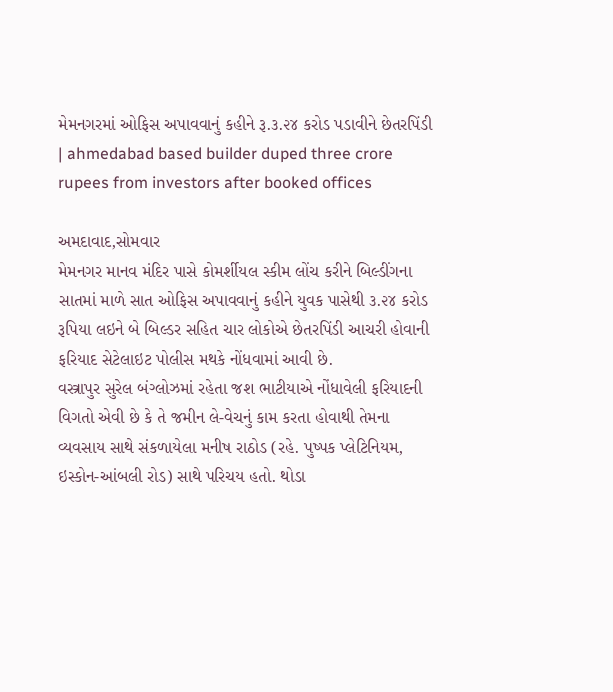મેમનગરમાં ઓફિસ અપાવવાનું કહીને રૂ.૩.૨૪ કરોડ પડાવીને છેતરપિંડી | ahmedabad based builder duped three crore rupees from investors after booked offices

અમદાવાદ,સોમવાર
મેમનગર માનવ મંદિર પાસે કોમર્શીયલ સ્કીમ લોંચ કરીને બિલ્ડીંગના સાતમાં માળે સાત ઓફિસ અપાવવાનું કહીને યુવક પાસેથી ૩.૨૪ કરોડ રૂપિયા લઇને બે બિલ્ડર સહિત ચાર લોકોએ છેતરપિંડી આચરી હોવાની ફરિયાદ સેટેલાઇટ પોલીસ મથકે નોંધવામાં આવી છે.
વસ્ત્રાપુર સુરેલ બંગ્લોઝમાં રહેતા જશ ભાટીયાએ નોંધાવેલી ફરિયાદની વિગતો એવી છે કે તે જમીન લે-વેચનું કામ કરતા હોવાથી તેમના વ્યવસાય સાથે સંકળાયેલા મનીષ રાઠોડ (રહે. પુષ્પક પ્લેટિનિયમ, ઇસ્કોન-આંબલી રોડ) સાથે પરિચય હતો. થોડા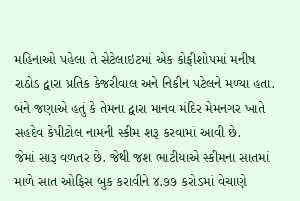મહિનાઓ પહેલા તે સેટેલાઇટમાં એક કોફીશોપમાં મનીષ રાઠોડ દ્વારા પ્રતિક કેજરીવાલ અને નિકીન પટેલને મળ્યા હતા. બંને જણાએ હતું કે તેમના દ્વારા માનવ મંદિર મેમનગર ખાતે સહદેવ કેપીટોલ નામની સ્કીમ શરૂ કરવામાં આવી છે.
જેમાં સારૂ વળતર છે. જેથી જશ ભાટીયાએ સ્કીમના સાતમાં માળે સાત ઓફિસ બુક કરાવીને ૪.૭૭ કરોડમાં વેચાણે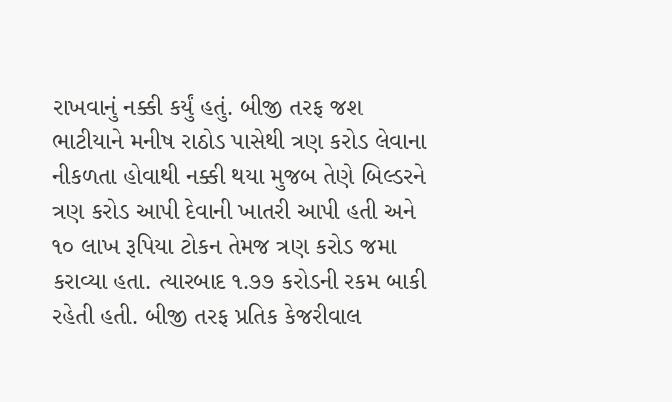રાખવાનું નક્કી કર્યું હતું. બીજી તરફ જશ ભાટીયાને મનીષ રાઠોડ પાસેથી ત્રણ કરોડ લેવાના નીકળતા હોવાથી નક્કી થયા મુજબ તેણે બિલ્ડરને ત્રણ કરોડ આપી દેવાની ખાતરી આપી હતી અને ૧૦ લાખ રૂપિયા ટોકન તેમજ ત્રણ કરોડ જમા કરાવ્યા હતા. ત્યારબાદ ૧.૭૭ કરોડની રકમ બાકી રહેતી હતી. બીજી તરફ પ્રતિક કેજરીવાલ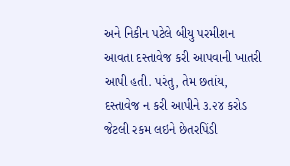અને નિકીન પટેલે બીયુ પરમીશન આવતા દસ્તાવેજ કરી આપવાની ખાતરી આપી હતી. પરંતુ, તેમ છતાંય, દસ્તાવેજ ન કરી આપીને ૩.૨૪ કરોડ જેટલી રકમ લઇને છેતરપિંડી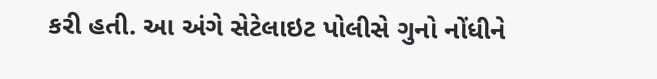કરી હતી. આ અંગે સેટેલાઇટ પોલીસે ગુનો નોંધીને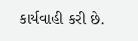કાર્યવાહી કરી છે.